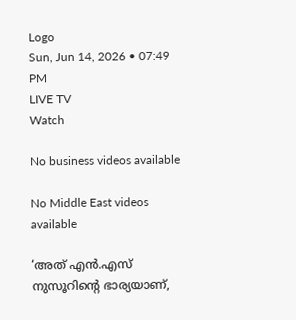Logo
Sun, Jun 14, 2026 • 07:49 PM
LIVE TV
Watch

No business videos available

No Middle East videos available

‘അത് എന്‍.എസ് നുസൂറിന്‍റെ ഭാര്യയാണ്,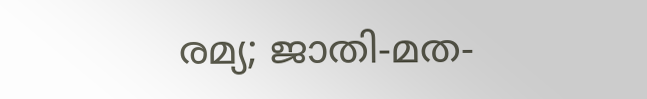രമ്യ; ജാതി-മത-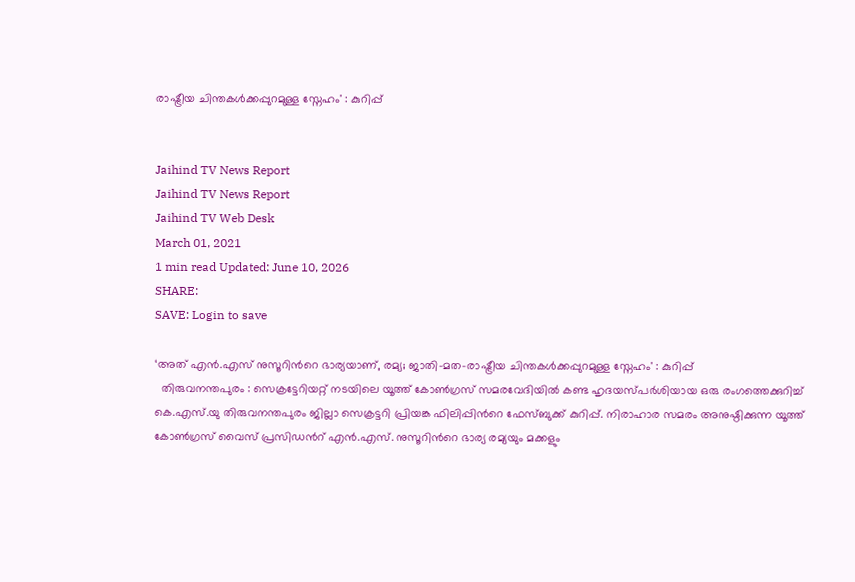രാഷ്ട്രീയ ചിന്തകൾക്കപ്പുറമുള്ള സ്നേഹം' : കുറിപ്പ്


Jaihind TV News Report
Jaihind TV News Report
Jaihind TV Web Desk
March 01, 2021
1 min read Updated: June 10, 2026
SHARE:
SAVE: Login to save

‘അത് എന്‍.എസ് നുസൂറിന്‍റെ ഭാര്യയാണ്, രമ്യ; ജാതി-മത-രാഷ്ട്രീയ ചിന്തകൾക്കപ്പുറമുള്ള സ്നേഹം' : കുറിപ്പ്
  തിരുവനന്തപുരം : സെക്രട്ടേറിയറ്റ് നടയിലെ യൂത്ത് കോണ്‍ഗ്രസ് സമരവേദിയില്‍ കണ്ട ഹൃദയസ്പർശിയായ ഒരു രംഗത്തെക്കുറിച്ച് കെ.എസ്.യു തിരുവനന്തപുരം ജില്ലാ സെക്രട്ടറി പ്രിയങ്ക ഫിലിപ്പിന്‍റെ ഫേസ്ബുക്ക് കുറിപ്പ്. നിരാഹാര സമരം അനുഷ്ഠിക്കുന്ന യൂത്ത് കോണ്‍ഗ്രസ് വൈസ് പ്രസിഡന്‍റ് എന്‍.എസ്. നുസൂറിന്‍റെ ഭാര്യ രമ്യയും മക്കളും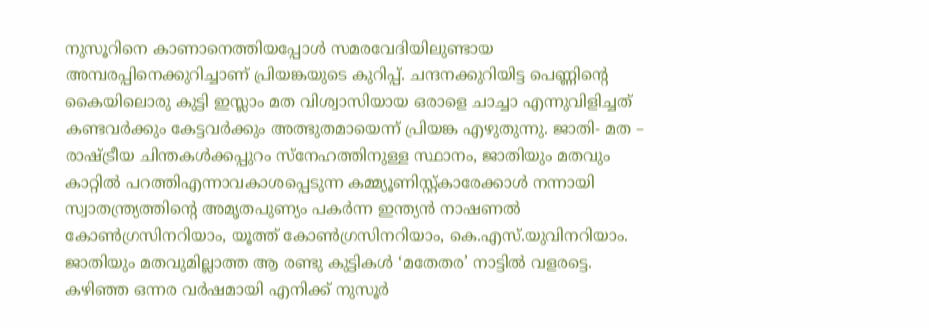നുസൂറിനെ കാണാനെത്തിയപ്പോള്‍ സമരവേദിയിലുണ്ടായ അമ്പരപ്പിനെക്കുറിച്ചാണ് പ്രിയങ്കയുടെ കുറിപ്പ്. ചന്ദനക്കുറിയിട്ട പെണ്ണിന്‍റെ കൈയിലൊരു കുട്ടി ഇസ്ലാം മത വിശ്വാസിയായ ഒരാളെ ചാച്ചാ എന്നുവിളിച്ചത് കണ്ടവര്‍ക്കും കേട്ടവര്‍ക്കും അത്ഭുതമായെന്ന് പ്രിയങ്ക എഴുതുന്നു. ജാതി- മത – രാഷ്ട്രീയ ചിന്തകള്‍ക്കപ്പുറം സ്‌നേഹത്തിനുള്ള സ്ഥാനം, ജാതിയും മതവും കാറ്റില്‍ പറത്തിഎന്നാവകാശപ്പെടുന്ന കമ്മ്യൂണിസ്റ്റ്കാരേക്കാള്‍ നന്നായി സ്വാതന്ത്ര്യത്തിന്റെ അമൃതപുണ്യം പകര്‍ന്ന ഇന്ത്യന്‍ നാഷണല്‍ കോണ്‍ഗ്രസിനറിയാം, യൂത്ത് കോണ്‍ഗ്രസിനറിയാം, കെ.എസ്.യുവിനറിയാം. ജാതിയും മതവുമില്ലാത്ത ആ രണ്ടു കുട്ടികള്‍ ‘മതേതര’ നാട്ടില്‍ വളരട്ടെ. കഴിഞ്ഞ ഒന്നര വര്‍ഷമായി എനിക്ക് നുസൂര്‍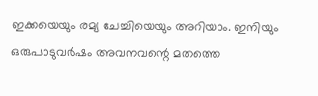ഇക്കയെയും രമ്യ ചേച്ചിയെയും അറിയാം. ഇനിയും ഒരുപാടുവര്‍ഷം അവനവന്റെ മതത്തെ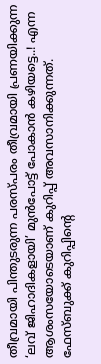തീവ്രമായി പിന്തുടരുന്ന പരസ്പരം തീവ്രമായി പ്രണയിക്കുന്ന ‘ലവ് ജിഹാദികളായി’ മുന്‍പോട്ട് പോകാന്‍ കഴിയട്ടെ..! എന്ന ആശംസയോടെയാണ് കുറിപ്പ് അവസാനിക്കുന്നത്. ഫേസ്ബുക്ക് കുറിപ്പിന്‍റെ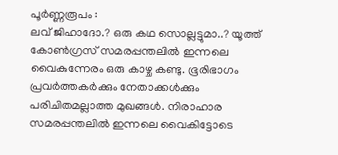പൂര്‍ണ്ണരൂപം :
ലവ് ജിഹാദോ.? ഒരു കഥ സൊല്ലട്ടുമാ..? യൂത്ത് കോൺഗ്രസ്‌ സമരപ്പന്തലിൽ ഇന്നലെ വൈകുന്നേരം ഒരു കാഴ്ച കണ്ടു. ഭൂരിഭാഗം പ്രവർത്തകർക്കും നേതാക്കൾക്കും പരിചിതമല്ലാത്ത മുഖങ്ങൾ. നിരാഹാര സമരപ്പന്തലിൽ ഇന്നലെ വൈകിട്ടോടെ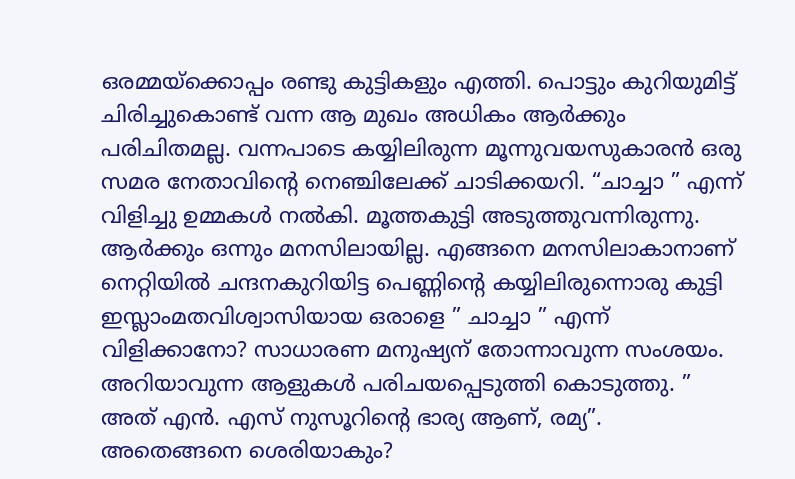ഒരമ്മയ്‌ക്കൊപ്പം രണ്ടു കുട്ടികളും എത്തി. പൊട്ടും കുറിയുമിട്ട് ചിരിച്ചുകൊണ്ട് വന്ന ആ മുഖം അധികം ആർക്കും പരിചിതമല്ല. വന്നപാടെ കയ്യിലിരുന്ന മൂന്നുവയസുകാരൻ ഒരു സമര നേതാവിന്‍റെ നെഞ്ചിലേക്ക് ചാടിക്കയറി. “ചാച്ചാ ” എന്ന് വിളിച്ചു ഉമ്മകൾ നൽകി. മൂത്തകുട്ടി അടുത്തുവന്നിരുന്നു. ആർക്കും ഒന്നും മനസിലായില്ല. എങ്ങനെ മനസിലാകാനാണ് നെറ്റിയിൽ ചന്ദനകുറിയിട്ട പെണ്ണിന്റെ കയ്യിലിരുന്നൊരു കുട്ടി ഇസ്ലാംമതവിശ്വാസിയായ ഒരാളെ ” ചാച്ചാ ” എന്ന് വിളിക്കാനോ? സാധാരണ മനുഷ്യന് തോന്നാവുന്ന സംശയം. അറിയാവുന്ന ആളുകൾ പരിചയപ്പെടുത്തി കൊടുത്തു. ” അത് എൻ. എസ് നുസൂറിന്റെ ഭാര്യ ആണ്, രമ്യ”. അതെങ്ങനെ ശെരിയാകും?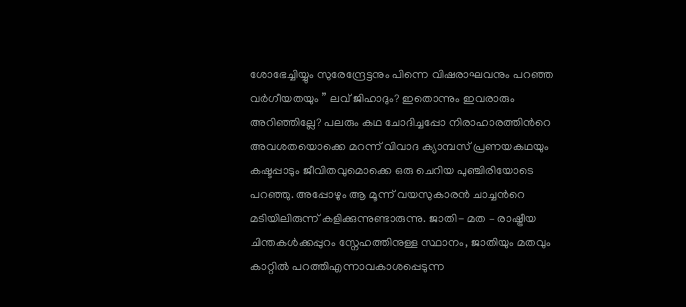ശോഭേച്ചിയ്യും സുരേന്ദ്രേട്ടനും പിന്നെ വിഷരാഘവനും പറഞ്ഞ വർഗീയതയും ” ലവ് ജിഹാദും? ഇതൊന്നും ഇവരാരും അറിഞ്ഞില്ലേ? പലരും കഥ ചോദിച്ചപ്പോ നിരാഹാരത്തിന്‍റെ അവശതയൊക്കെ മറന്ന് വിവാദ ക്യാമ്പസ്‌ പ്രണയകഥയും കഷ്ടപ്പാടും ജീവിതവുമൊക്കെ ഒരു ചെറിയ പുഞ്ചിരിയോടെ പറഞ്ഞു. അപ്പോഴും ആ മൂന്ന് വയസുകാരൻ ചാച്ചന്‍റെ മടിയിലിരുന്ന് കളിക്കുന്നുണ്ടാരുന്നു. ജാതി- മത – രാഷ്ട്രീയ ചിന്തകൾക്കപ്പുറം സ്നേഹത്തിനുള്ള സ്ഥാനം, ജാതിയും മതവും കാറ്റിൽ പറത്തിഎന്നാവകാശപ്പെടുന്ന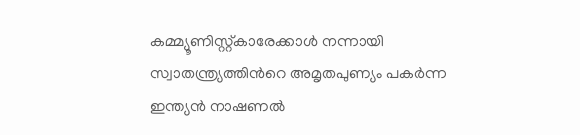കമ്മ്യൂണിസ്റ്റ്കാരേക്കാൾ നന്നായി സ്വാതന്ത്ര്യത്തിന്‍റെ അമൃതപുണ്യം പകർന്ന ഇന്ത്യൻ നാഷണൽ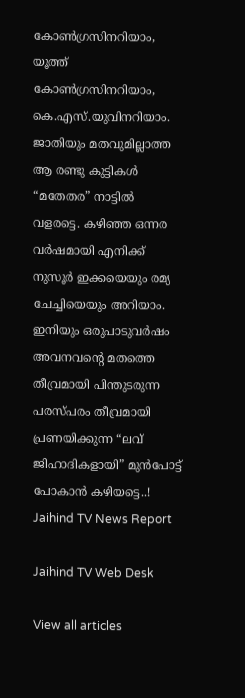കോൺഗ്രസിനറിയാം, യൂത്ത് കോൺഗ്രസിനറിയാം, കെ.എസ്.യുവിനറിയാം. ജാതിയും മതവുമില്ലാത്ത ആ രണ്ടു കുട്ടികൾ “മതേതര” നാട്ടിൽ വളരട്ടെ. കഴിഞ്ഞ ഒന്നര വർഷമായി എനിക്ക് നുസൂർ ഇക്കയെയും രമ്യ ചേച്ചിയെയും അറിയാം. ഇനിയും ഒരുപാടുവർഷം അവനവന്റെ മതത്തെ തീവ്രമായി പിന്തുടരുന്ന പരസ്പരം തീവ്രമായി പ്രണയിക്കുന്ന “ലവ് ജിഹാദികളായി” മുൻപോട്ട് പോകാൻ കഴിയട്ടെ..!
Jaihind TV News Report

Jaihind TV Web Desk

View all articles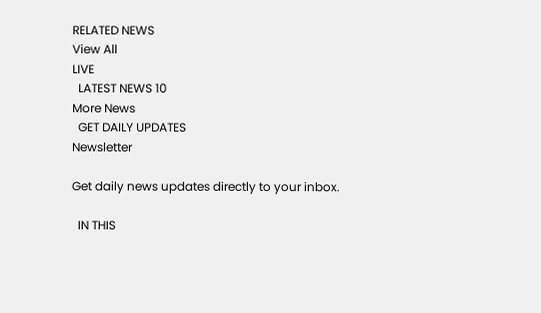RELATED NEWS
View All
LIVE
  LATEST NEWS 10
More News
  GET DAILY UPDATES
Newsletter

Get daily news updates directly to your inbox.

  IN THIS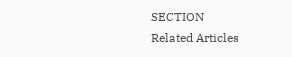SECTION
Related Articles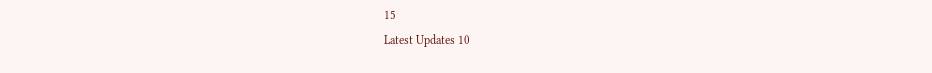15
Latest Updates 10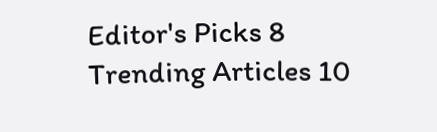Editor's Picks 8
Trending Articles 10